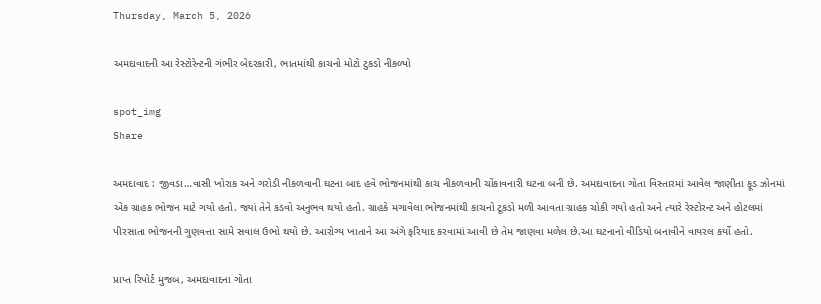Thursday, March 5, 2026

અમદાવાદની આ રેસ્ટોરેન્ટની ગંભીર બેદરકારી, ભાતમાંથી કાચનો મોટો ટુકડો નીકળ્યો

spot_img
Share

અમદાવાદ : જીવડા…વાસી ખોરાક અને ગરોડી નીકળવાની ઘટના બાદ હવે ભોજનમાંથી કાચ નીકળવાની ચોંકાવનારી ઘટના બની છે. અમદાવાદના ગોતા વિસ્તારમાં આવેલ જાણીતા ફૂડ ઝોનમાં એક ગ્રાહક ભોજન માટે ગયો હતો. જ્યાં તેને કડવો અનુભવ થયો હતો. ગ્રાહકે મગાવેલા ભોજનમાંથી કાચનો ટૂકડો મળી આવતા ગ્રાહક ચોકી ગયો હતો અને ત્યારે રેસ્ટોરન્ટ અને હોટલમાં પીરસાતા ભોજનની ગુણવત્તા સામે સવાલ ઉભો થયો છે. આરોગ્ય ખાતાને આ અંગે ફરિયાદ કરવામાં આવી છે તેમ જાણવા મળેલ છે.આ ઘટનાનો વીડિયો બનાવીને વાયરલ કર્યો હતો.

પ્રાપ્ત રિપોર્ટ મુજબ, અમદાવાદના ગોતા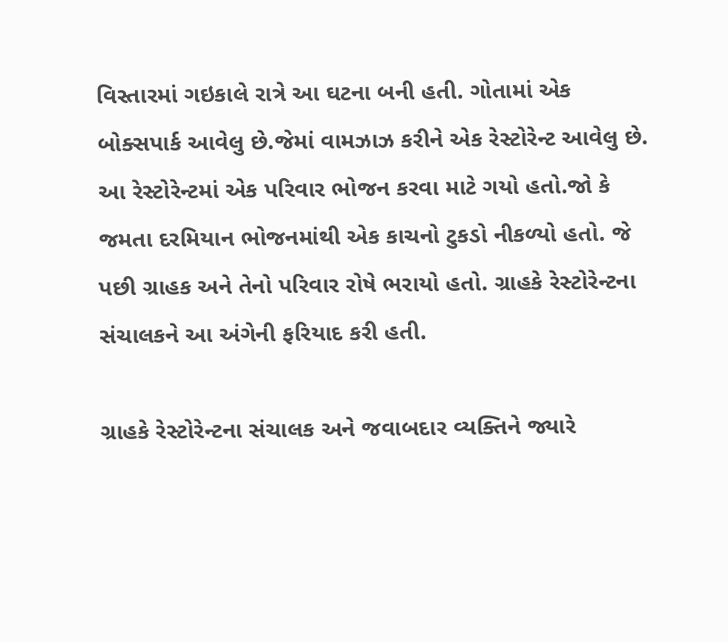વિસ્તારમાં ગઇકાલે રાત્રે આ ઘટના બની હતી. ગોતામાં એક બોક્સપાર્ક આવેલુ છે.જેમાં વામઝાઝ કરીને એક રેસ્ટોરેન્ટ આવેલુ છે. આ રેસ્ટોરેન્ટમાં એક પરિવાર ભોજન કરવા માટે ગયો હતો.જો કે જમતા દરમિયાન ભોજનમાંથી એક કાચનો ટુકડો નીકળ્યો હતો. જે પછી ગ્રાહક અને તેનો પરિવાર રોષે ભરાયો હતો. ગ્રાહકે રેસ્ટોરેન્ટના સંચાલકને આ અંગેની ફરિયાદ કરી હતી.

ગ્રાહકે રેસ્ટોરેન્ટના સંચાલક અને જવાબદાર વ્યક્તિને જ્યારે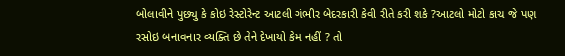બોલાવીને પુછ્યુ કે કોઇ રેસ્ટોરેન્ટ આટલી ગંભીર બેદરકારી કેવી રીતે કરી શકે ?આટલો મોટો કાચ જે પણ રસોઇ બનાવનાર વ્યક્તિ છે તેને દેખાયો કેમ નહીં ? તો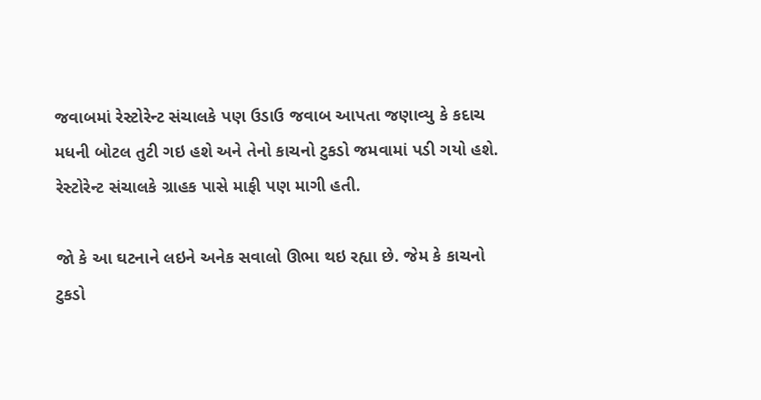જવાબમાં રેસ્ટોરેન્ટ સંચાલકે પણ ઉડાઉ જવાબ આપતા જણાવ્યુ કે કદાચ મધની બોટલ તુટી ગઇ હશે અને તેનો કાચનો ટુકડો જમવામાં પડી ગયો હશે. રેસ્ટોરેન્ટ સંચાલકે ગ્રાહક પાસે માફી પણ માગી હતી.

જો કે આ ઘટનાને લઇને અનેક સવાલો ઊભા થઇ રહ્યા છે. જેમ કે કાચનો ટુકડો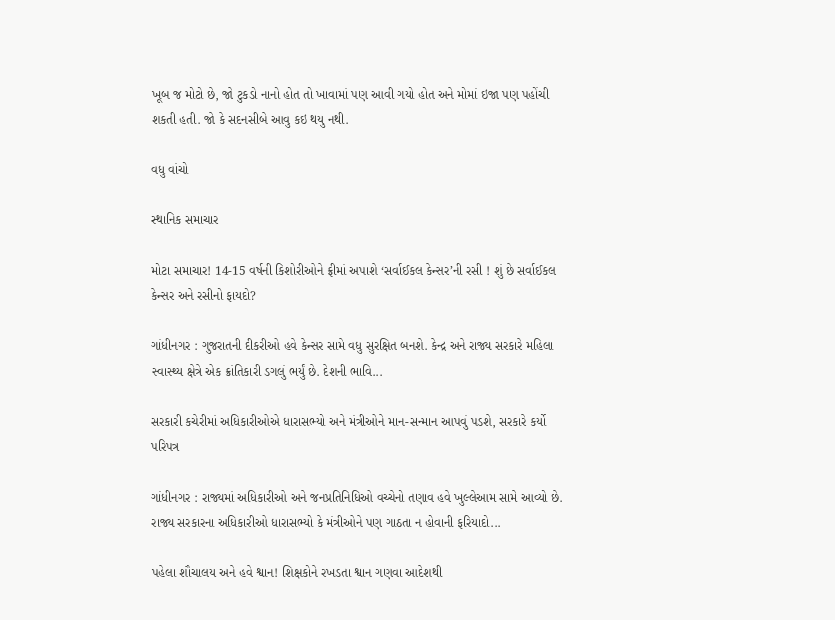ખૂબ જ મોટો છે, જો ટુકડો નાનો હોત તો ખાવામાં પણ આવી ગયો હોત અને મોમાં ઇજા પણ પહોંચી શકતી હતી. જો કે સદનસીબે આવુ કઇ થયુ નથી.

વધુ વાંચો

સ્થાનિક સમાચાર

મોટા સમાચાર! 14-15 વર્ષની કિશોરીઓને ફ્રીમાં અપાશે ‘સર્વાઈકલ કેન્સર’ની રસી ! શું છે સર્વાઈકલ કેન્સર અને રસીનો ફાયદો?

ગાંધીનગર : ગુજરાતની દીકરીઓ હવે કેન્સર સામે વધુ સુરક્ષિત બનશે. કેન્દ્ર અને રાજ્ય સરકારે મહિલા સ્વાસ્થ્ય ક્ષેત્રે એક ક્રાંતિકારી ડગલું ભર્યું છે. દેશની ભાવિ...

સરકારી કચેરીમાં અધિકારીઓએ ધારાસભ્યો અને મંત્રીઓને માન-સન્માન આપવું પડશે, સરકારે કર્યો પરિપત્ર

ગાંધીનગર : રાજ્યમાં અધિકારીઓ અને જનપ્રતિનિધિઓ વચ્ચેનો તણાવ હવે ખુલ્લેઆમ સામે આવ્યો છે. રાજ્ય સરકારના અધિકારીઓ ધારાસભ્યો કે મંત્રીઓને પણ ગાઠતા ન હોવાની ફરિયાદો...

પહેલા શૌચાલય અને હવે શ્વાન! શિક્ષકોને રખડતા શ્વાન ગણવા આદેશથી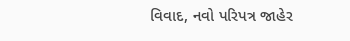વિવાદ, નવો પરિપત્ર જાહેર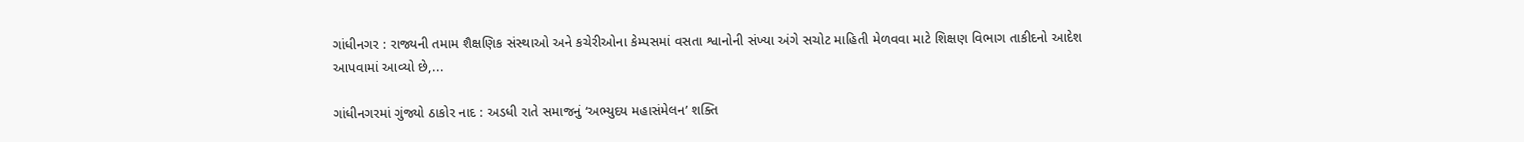ગાંધીનગર : રાજ્યની તમામ શૈક્ષણિક સંસ્થાઓ અને કચેરીઓના કેમ્પસમાં વસતા શ્વાનોની સંખ્યા અંગે સચોટ માહિતી મેળવવા માટે શિક્ષણ વિભાગ તાકીદનો આદેશ આપવામાં આવ્યો છે,...

ગાંધીનગરમાં ગુંજ્યો ઠાકોર નાદ : અડધી રાતે સમાજનું ‘અભ્યુદય મહાસંમેલન’ શક્તિ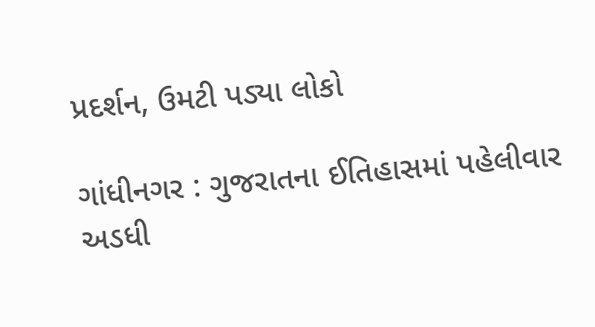પ્રદર્શન, ઉમટી પડ્યા લોકો

ગાંધીનગર : ગુજરાતના ઈતિહાસમાં પહેલીવાર અડધી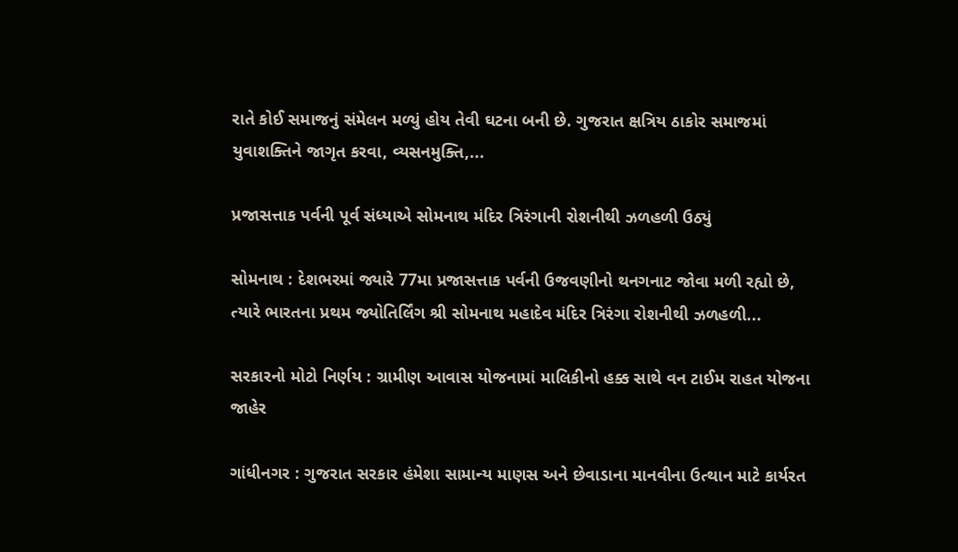રાતે કોઈ સમાજનું સંમેલન મળ્યું હોય તેવી ઘટના બની છે. ગુજરાત ક્ષત્રિય ઠાકોર સમાજમાં યુવાશક્તિને જાગૃત કરવા, વ્યસનમુક્તિ,...

પ્રજાસત્તાક પર્વની પૂર્વ સંધ્યાએ સોમનાથ મંદિર ત્રિરંગાની રોશનીથી ઝળહળી ઉઠ્યું

સોમનાથ : દેશભરમાં જ્યારે 77મા પ્રજાસત્તાક પર્વની ઉજવણીનો થનગનાટ જોવા મળી રહ્યો છે, ત્યારે ભારતના પ્રથમ જ્યોતિર્લિંગ શ્રી સોમનાથ મહાદેવ મંદિર ત્રિરંગા રોશનીથી ઝળહળી...

સરકારનો મોટો નિર્ણય : ગ્રામીણ આવાસ યોજનામાં માલિકીનો હક્ક સાથે વન ટાઈમ રાહત યોજના જાહેર

ગાંધીનગર : ગુજરાત સરકાર હંમેશા સામાન્ય માણસ અને છેવાડાના માનવીના ઉત્થાન માટે કાર્યરત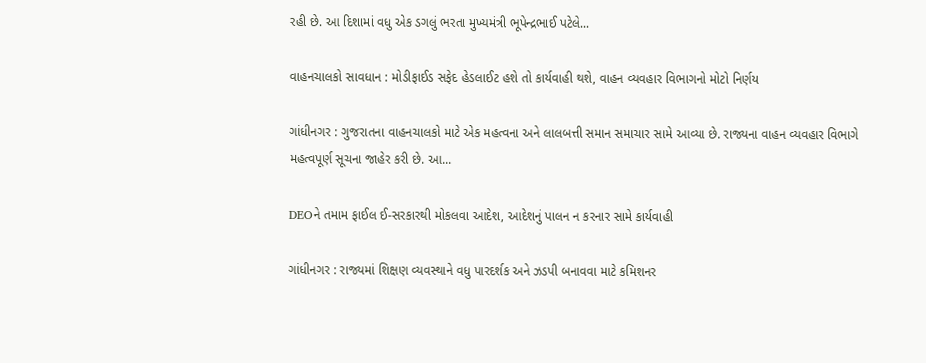રહી છે. આ દિશામાં વધુ એક ડગલું ભરતા મુખ્યમંત્રી ભૂપેન્દ્રભાઈ પટેલે...

વાહનચાલકો સાવધાન : મોડીફાઈડ સફેદ હેડલાઈટ હશે તો કાર્યવાહી થશે, વાહન વ્યવહાર વિભાગનો મોટો નિર્ણય

ગાંધીનગર : ગુજરાતના વાહનચાલકો માટે એક મહત્વના અને લાલબત્તી સમાન સમાચાર સામે આવ્યા છે. રાજ્યના વાહન વ્યવહાર વિભાગે મહત્વપૂર્ણ સૂચના જાહેર કરી છે. આ...

DEOને તમામ ફાઈલ ઈ-સરકારથી મોકલવા આદેશ, આદેશનું પાલન ન કરનાર સામે કાર્યવાહી

ગાંધીનગર : રાજ્યમાં શિક્ષણ વ્યવસ્થાને વધુ પારદર્શક અને ઝડપી બનાવવા માટે કમિશનર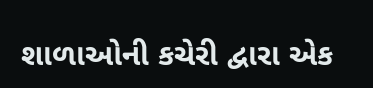શાળાઓની કચેરી દ્વારા એક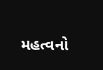મહત્વનો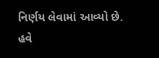નિર્ણય લેવામાં આવ્યો છે. હવે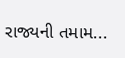રાજ્યની તમામ...